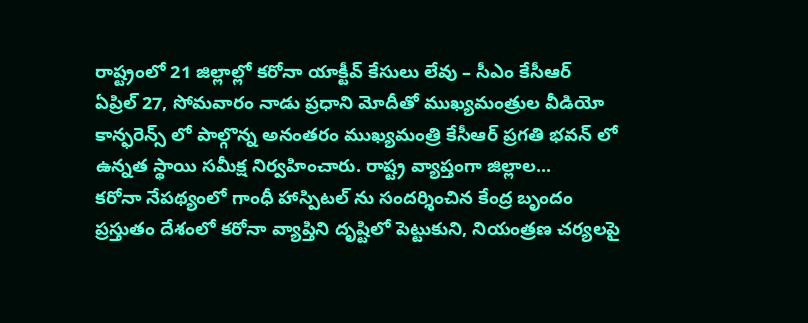రాష్ట్రంలో 21 జిల్లాల్లో కరోనా యాక్టీవ్ కేసులు లేవు – సీఎం కేసీఆర్
ఏప్రిల్ 27, సోమవారం నాడు ప్రధాని మోదీతో ముఖ్యమంత్రుల వీడియో కాన్ఫరెన్స్ లో పాల్గొన్న అనంతరం ముఖ్యమంత్రి కేసీఆర్ ప్రగతి భవన్ లో ఉన్నత స్థాయి సమీక్ష నిర్వహించారు. రాష్ట్ర వ్యాప్తంగా జిల్లాల...
కరోనా నేపథ్యంలో గాంధీ హాస్పిటల్ ను సందర్శించిన కేంద్ర బృందం
ప్రస్తుతం దేశంలో కరోనా వ్యాప్తిని దృష్టిలో పెట్టుకుని, నియంత్రణ చర్యలపై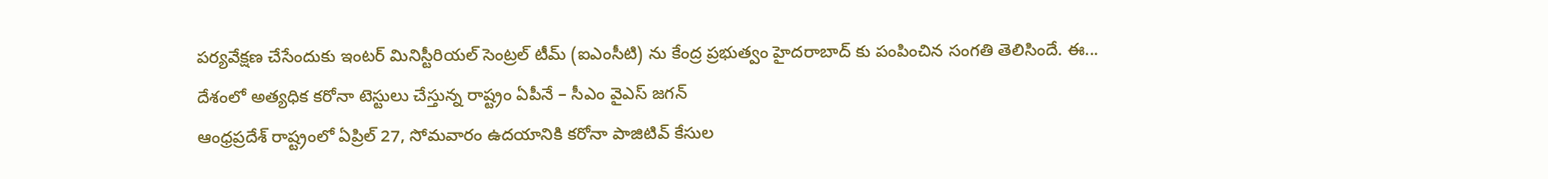పర్యవేక్షణ చేసేందుకు ఇంటర్ మినిస్టీరియల్ సెంట్రల్ టీమ్ (ఐఎంసీటి) ను కేంద్ర ప్రభుత్వం హైదరాబాద్ కు పంపించిన సంగతి తెలిసిందే. ఈ...
దేశంలో అత్యధిక కరోనా టెస్టులు చేస్తున్న రాష్ట్రం ఏపీనే – సీఎం వైఎస్ జగన్
ఆంధ్రప్రదేశ్ రాష్ట్రంలో ఏప్రిల్ 27, సోమవారం ఉదయానికి కరోనా పాజిటివ్ కేసుల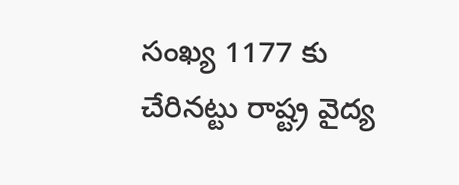సంఖ్య 1177 కు చేరినట్టు రాష్ట్ర వైద్య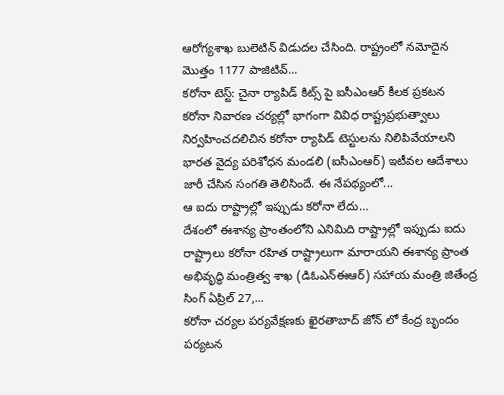ఆరోగ్యశాఖ బులెటిన్ విడుదల చేసింది. రాష్ట్రంలో నమోదైన మొత్తం 1177 పాజిటివ్...
కరోనా టెస్ట్: చైనా ర్యాపిడ్ కిట్స్ పై ఐసీఎంఆర్ కీలక ప్రకటన
కరోనా నివారణ చర్యల్లో భాగంగా వివిధ రాష్ట్రప్రభుత్వాలు నిర్వహించదలిచిన కరోనా ర్యాపిడ్ టెస్టులను నిలిపివేయాలని భారత వైద్య పరిశోధన మండలి (ఐసీఎంఆర్) ఇటీవల ఆదేశాలు జారీ చేసిన సంగతి తెలిసిందే. ఈ నేపథ్యంలో...
ఆ ఐదు రాష్ట్రాల్లో ఇప్పుడు కరోనా లేదు…
దేశంలో ఈశాన్య ప్రాంతంలోని ఎనిమిది రాష్ట్రాల్లో ఇప్పుడు ఐదు రాష్ట్రాలు కరోనా రహిత రాష్ట్రాలుగా మారాయని ఈశాన్య ప్రాంత అభివృద్ధి మంత్రిత్వ శాఖ (డిఓఎన్ఈఆర్) సహాయ మంత్రి జితేంద్ర సింగ్ ఏప్రిల్ 27,...
కరోనా చర్యల పర్యవేక్షణకు ఖైరతాబాద్ జోన్ లో కేంద్ర బృందం పర్యటన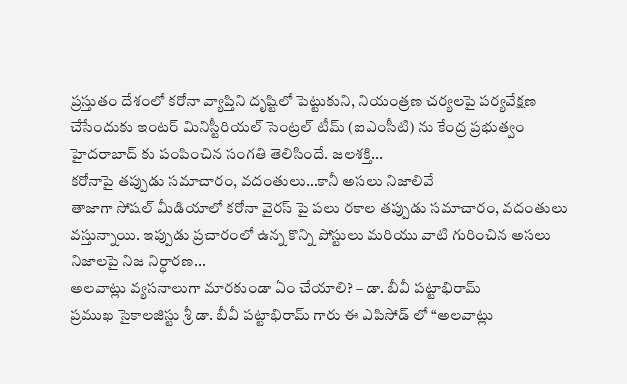ప్రస్తుతం దేశంలో కరోనా వ్యాప్తిని దృష్టిలో పెట్టుకుని, నియంత్రణ చర్యలపై పర్యవేక్షణ చేసేందుకు ఇంటర్ మినిస్టీరియల్ సెంట్రల్ టీమ్ (ఐఎంసీటి) ను కేంద్ర ప్రభుత్వం హైదరాబాద్ కు పంపించిన సంగతి తెలిసిందే. జలశక్తి...
కరోనాపై తప్పుడు సమాచారం, వదంతులు…కానీ అసలు నిజాలివే
తాజాగా సోషల్ మీడియాలో కరోనా వైరస్ పై పలు రకాల తప్పుడు సమాచారం, వదంతులు వస్తున్నాయి. ఇప్పుడు ప్రచారంలో ఉన్న కొన్ని పోస్టులు మరియు వాటి గురించిన అసలు నిజాలపై నిజ నిర్ధారణ...
అలవాట్లు వ్యసనాలుగా మారకుండా ఏం చేయాలి? – డా. బీవీ పట్టాభిరామ్
ప్రముఖ సైకాలజిస్టు శ్రీ డా. బీవీ పట్టాభిరామ్ గారు ఈ ఎపిసోడ్ లో “అలవాట్లు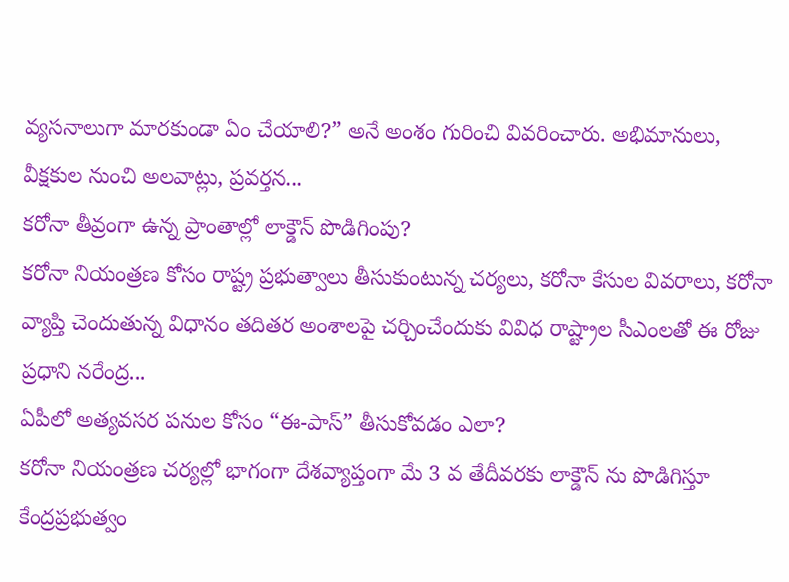వ్యసనాలుగా మారకుండా ఏం చేయాలి?” అనే అంశం గురించి వివరించారు. అభిమానులు, వీక్షకుల నుంచి అలవాట్లు, ప్రవర్తన...
కరోనా తీవ్రంగా ఉన్న ప్రాంతాల్లో లాక్డౌన్ పొడిగింపు?
కరోనా నియంత్రణ కోసం రాష్ట్ర ప్రభుత్వాలు తీసుకుంటున్న చర్యలు, కరోనా కేసుల వివరాలు, కరోనా వ్యాప్తి చెందుతున్న విధానం తదితర అంశాలపై చర్చించేందుకు వివిధ రాష్ట్రాల సీఎంలతో ఈ రోజు ప్రధాని నరేంద్ర...
ఏపీలో అత్యవసర పనుల కోసం “ఈ-పాస్” తీసుకోవడం ఎలా?
కరోనా నియంత్రణ చర్యల్లో భాగంగా దేశవ్యాప్తంగా మే 3 వ తేదీవరకు లాక్డౌన్ ను పొడిగిస్తూ కేంద్రప్రభుత్వం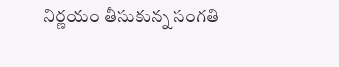నిర్ణయం తీసుకున్న సంగతి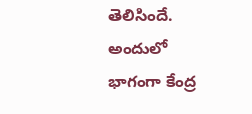తెలిసిందే. అందులో భాగంగా కేంద్ర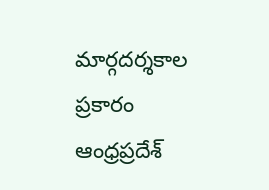మార్గదర్శకాల ప్రకారం ఆంధ్రప్రదేశ్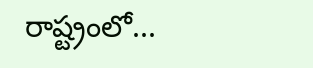రాష్ట్రంలో...